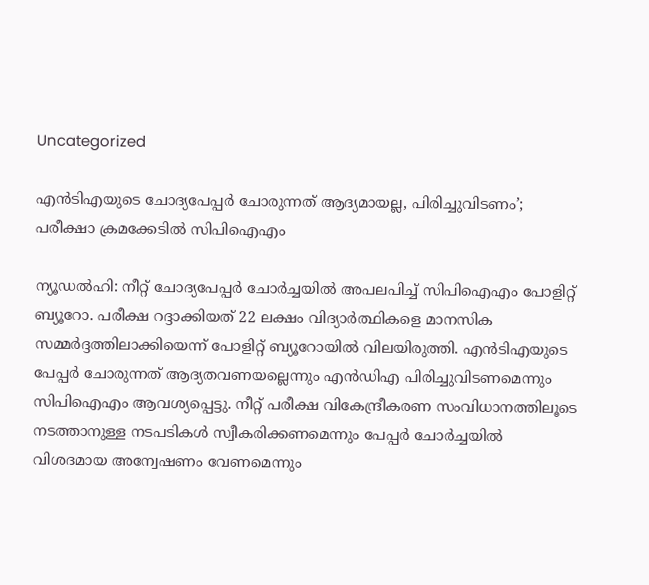Uncategorized

എന്‍ടിഎയുടെ ചോദ്യപേപ്പര്‍ ചോരുന്നത് ആദ്യമായല്ല, പിരിച്ചുവിടണം’; പരീക്ഷാ ക്രമക്കേടില്‍ സിപിഐഎം

ന്യൂഡല്‍ഹി: നീറ്റ് ചോദ്യപേപ്പര്‍ ചോര്‍ച്ചയില്‍ അപലപിച്ച് സിപിഐഎം പോളിറ്റ് ബ്യൂറോ. പരീക്ഷ റദ്ദാക്കിയത് 22 ലക്ഷം വിദ്യാര്‍ത്ഥികളെ മാനസിക സമ്മര്‍ദ്ദത്തിലാക്കിയെന്ന് പോളിറ്റ് ബ്യൂറോയില്‍ വിലയിരുത്തി. എന്‍ടിഎയുടെ പേപ്പര്‍ ചോരുന്നത് ആദ്യതവണയല്ലെന്നും എന്‍ഡിഎ പിരിച്ചുവിടണമെന്നും സിപിഐഎം ആവശ്യപ്പെട്ടു. നീറ്റ് പരീക്ഷ വികേന്ദ്രീകരണ സംവിധാനത്തിലൂടെ നടത്താനുള്ള നടപടികള്‍ സ്വീകരിക്കണമെന്നും പേപ്പര്‍ ചോര്‍ച്ചയില്‍ വിശദമായ അന്വേഷണം വേണമെന്നും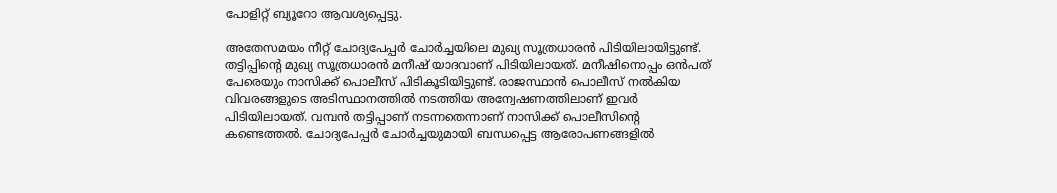പോളിറ്റ് ബ്യൂറോ ആവശ്യപ്പെട്ടു.

അതേസമയം നീറ്റ് ചോദ്യപേപ്പര്‍ ചോര്‍ച്ചയിലെ മുഖ്യ സൂത്രധാരന്‍ പിടിയിലായിട്ടുണ്ട്. തട്ടിപ്പിന്റെ മുഖ്യ സൂത്രധാരന്‍ മനീഷ് യാദവാണ് പിടിയിലായത്. മനീഷിനൊപ്പം ഒന്‍പത് പേരെയും നാസിക്ക് പൊലീസ് പിടികൂടിയിട്ടുണ്ട്. രാജസ്ഥാന്‍ പൊലീസ് നല്‍കിയ വിവരങ്ങളുടെ അടിസ്ഥാനത്തില്‍ നടത്തിയ അന്വേഷണത്തിലാണ് ഇവര്‍ പിടിയിലായത്. വമ്പന്‍ തട്ടിപ്പാണ് നടന്നതെന്നാണ് നാസിക്ക് പൊലീസിന്റെ കണ്ടെത്തല്‍. ചോദ്യപേപ്പര്‍ ചോര്‍ച്ചയുമായി ബന്ധപ്പെട്ട ആരോപണങ്ങളില്‍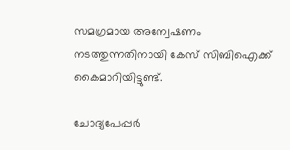സമഗ്രമായ അന്വേഷണം നടത്തുന്നതിനായി കേസ് സിബിഐക്ക് കൈമാറിയിട്ടുണ്ട്.

ചോദ്യപേപ്പര്‍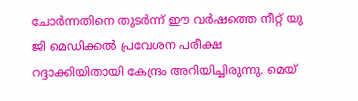ചോര്‍ന്നതിനെ തുടര്‍ന്ന് ഈ വര്‍ഷത്തെ നീറ്റ് യു ജി മെഡിക്കല്‍ പ്രവേശന പരീക്ഷ റദ്ദാക്കിയിതായി കേന്ദ്രം അറിയിച്ചിരുന്നു. മെയ്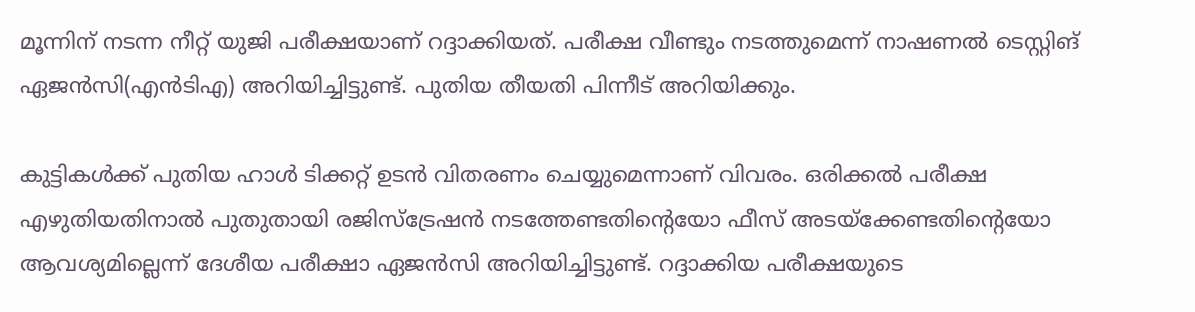മൂന്നിന് നടന്ന നീറ്റ് യുജി പരീക്ഷയാണ് റദ്ദാക്കിയത്. പരീക്ഷ വീണ്ടും നടത്തുമെന്ന് നാഷണല്‍ ടെസ്റ്റിങ് ഏജന്‍സി(എന്‍ടിഎ) അറിയിച്ചിട്ടുണ്ട്. പുതിയ തീയതി പിന്നീട് അറിയിക്കും.

കുട്ടികള്‍ക്ക് പുതിയ ഹാള്‍ ടിക്കറ്റ് ഉടന്‍ വിതരണം ചെയ്യുമെന്നാണ് വിവരം. ഒരിക്കല്‍ പരീക്ഷ എഴുതിയതിനാല്‍ പുതുതായി രജിസ്ട്രേഷന്‍ നടത്തേണ്ടതിന്റെയോ ഫീസ് അടയ്ക്കേണ്ടതിന്റെയോ ആവശ്യമില്ലെന്ന് ദേശീയ പരീക്ഷാ ഏജന്‍സി അറിയിച്ചിട്ടുണ്ട്. റദ്ദാക്കിയ പരീക്ഷയുടെ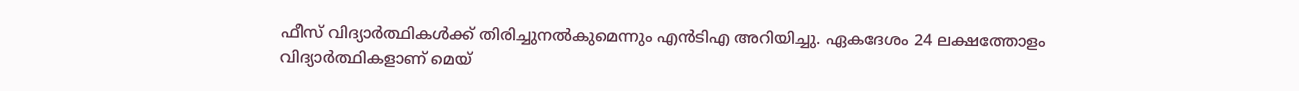ഫീസ് വിദ്യാര്‍ത്ഥികള്‍ക്ക് തിരിച്ചുനല്‍കുമെന്നും എന്‍ടിഎ അറിയിച്ചു. ഏകദേശം 24 ലക്ഷത്തോളം വിദ്യാര്‍ത്ഥികളാണ് മെയ്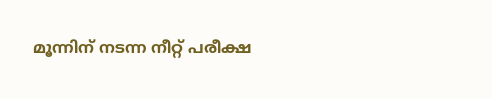മൂന്നിന് നടന്ന നീറ്റ് പരീക്ഷ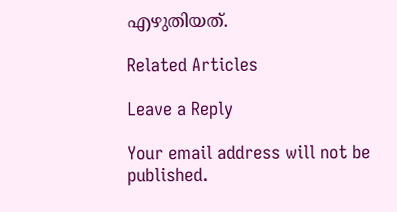എഴുതിയത്.

Related Articles

Leave a Reply

Your email address will not be published.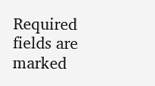Required fields are marked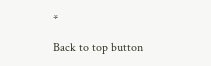*

Back to top button